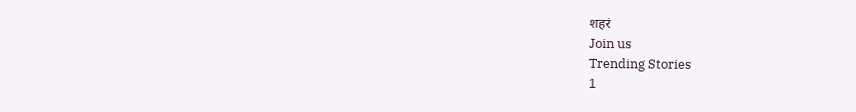शहरं
Join us
Trending Stories
1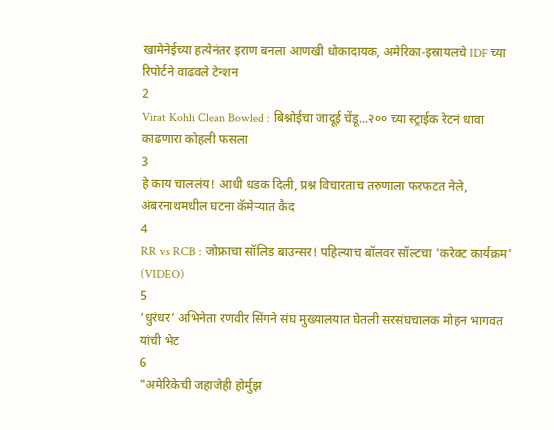खामेनेईच्या हत्येनंतर इराण बनला आणखी धोकादायक, अमेरिका-इस्रायलचे IDF च्या रिपोर्टने वाढवले टेन्शन
2
Virat Kohli Clean Bowled : बिश्नोईचा जादूई चेंडू...२०० च्या स्ट्राईक रेटनं धावा काढणारा कोहली फसला
3
हे काय चाललंय! आधी धडक दिली, प्रश्न विचारताच तरुणाला फरफटत नेले, अंबरनाथमधील घटना कॅमेऱ्यात कैद
4
RR vs RCB : जोफ्राचा सॉलिड बाउन्सर! पहिल्याच बॉलवर सॉल्टचा 'करेक्ट कार्यक्रम' (VIDEO)
5
‘धुरंधर’ अभिनेता रणवीर सिंगने संघ मुख्यालयात घेतली सरसंघचालक मोहन भागवत यांची भेट
6
"अमेरिकेची जहाजेही होर्मुझ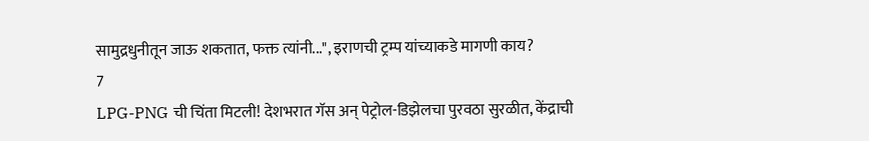सामुद्रधुनीतून जाऊ शकतात, फक्त त्यांनी...", इराणची ट्रम्प यांच्याकडे मागणी काय?
7
LPG-PNG ची चिंता मिटली! देशभरात गॅस अन् पेट्रोल-डिझेलचा पुरवठा सुरळीत, केंद्राची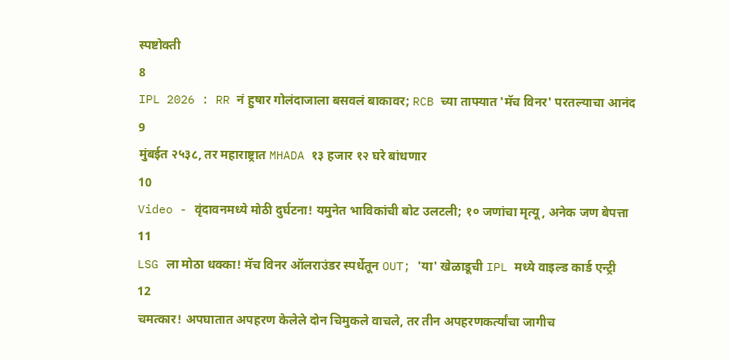स्पष्टोक्ती
8
IPL 2026 : RR नं हुषार गोलंदाजाला बसवलं बाकावर; RCB च्या ताफ्यात 'मॅच विनर' परतल्याचा आनंद
9
मुंबईत २५३८, तर महाराष्ट्रात MHADA १३ हजार १२ घरे बांधणार
10
Video - वृंदावनमध्ये मोठी दुर्घटना! यमुनेत भाविकांची बोट उलटली; १० जणांचा मृत्यू, अनेक जण बेपत्ता
11
LSG ला मोठा धक्का! मॅच विनर ऑलराउंडर स्पर्धेतून OUT; 'या' खेळाडूची IPL मध्ये वाइल्ड कार्ड एन्ट्री
12
चमत्कार! अपघातात अपहरण केलेले दोन चिमुकले वाचले, तर तीन अपहरणकर्त्यांचा जागीच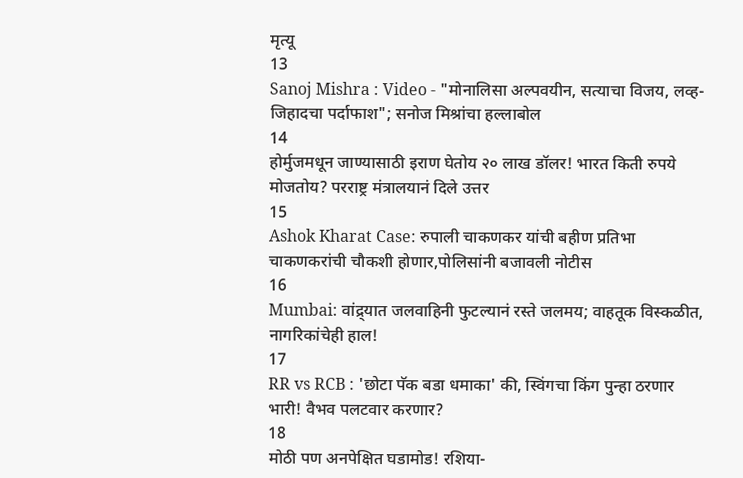मृत्यू
13
Sanoj Mishra : Video - "मोनालिसा अल्पवयीन, सत्याचा विजय, लव्ह-जिहादचा पर्दाफाश"; सनोज मिश्रांचा हल्लाबोल
14
होर्मुजमधून जाण्यासाठी इराण घेतोय २० लाख डॉलर! भारत किती रुपये मोजतोय? परराष्ट्र मंत्रालयानं दिले उत्तर
15
Ashok Kharat Case: रुपाली चाकणकर यांची बहीण प्रतिभा चाकणकरांची चौकशी होणार,पोलिसांनी बजावली नोटीस
16
Mumbai: वांद्र्यात जलवाहिनी फुटल्यानं रस्ते जलमय; वाहतूक विस्कळीत, नागरिकांचेही हाल!
17
RR vs RCB : 'छोटा पॅक बडा धमाका' की, स्विंगचा किंग पुन्हा ठरणार भारी! वैभव पलटवार करणार?
18
मोठी पण अनपेक्षित घडामोड! रशिया-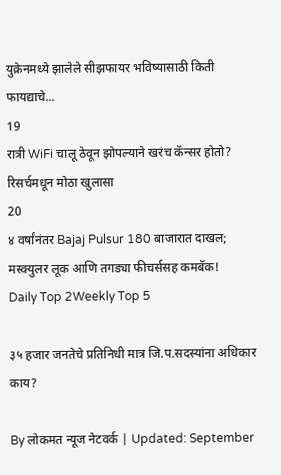युक्रेनमध्ये झालेले सीझफायर भविष्यासाठी किती फायद्याचे...
19
रात्री WiFi चालू ठेवून झोपल्याने खरंच कॅन्सर होतो? रिसर्चमधून मोठा खुलासा
20
४ वर्षांनंतर Bajaj Pulsur 180 बाजारात दाखल; मस्क्युलर लूक आणि तगड्या फीचर्ससह कमबॅक!
Daily Top 2Weekly Top 5

३५ हजार जनतेचे प्रतिनिधी मात्र जि.प.सदस्यांना अधिकार काय?

By लोकमत न्यूज नेटवर्क | Updated: September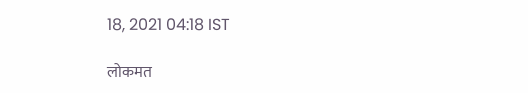18, 2021 04:18 IST

लोकमत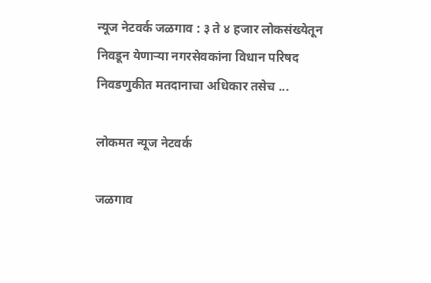न्यूज नेटवर्क जळगाव : ३ ते ४ हजार लोकसंख्येतून निवडून येणाऱ्या नगरसेवकांना विधान परिषद निवडणुकीत मतदानाचा अधिकार तसेच ...

लोकमत न्यूज नेटवर्क

जळगाव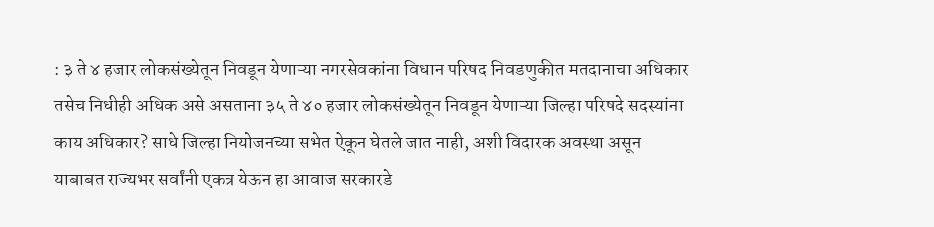: ३ ते ४ हजार लोकसंख्येतून निवडून येणाऱ्या नगरसेवकांना विधान परिषद निवडणुकीत मतदानाचा अधिकार तसेच निधीही अधिक असे असताना ३५ ते ४० हजार लोकसंख्येतून निवडून येणाऱ्या जिल्हा परिषदे सदस्यांना काय अधिकार? साधे जिल्हा नियोजनच्या सभेत ऐकून घेतले जात नाही, अशी विदारक अवस्था असून याबाबत राज्यभर सर्वांनी एकत्र येऊन हा आवाज सरकारडे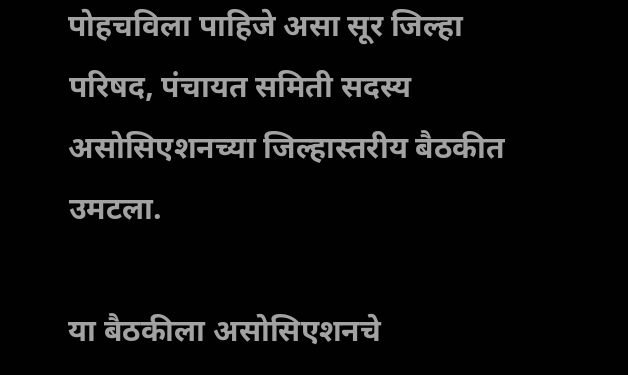पोहचविला पाहिजे असा सूर जिल्हा परिषद, पंचायत समिती सदस्य असोसिएशनच्या जिल्हास्तरीय बैठकीत उमटला.

या बैठकीला असोसिएशनचे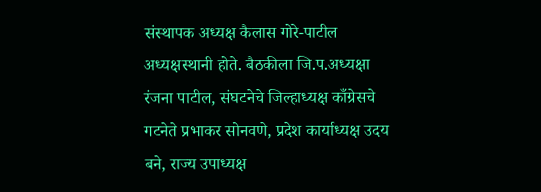संस्थापक अध्यक्ष कैलास गोरे-पाटील अध्यक्षस्थानी होते. बैठकीला जि.प.अध्यक्षा रंजना पाटील, संघटनेचे जिल्हाध्यक्ष काँग्रेसचे गटनेते प्रभाकर सोनवणे, प्रदेश कार्याध्यक्ष उदय बने, राज्य उपाध्यक्ष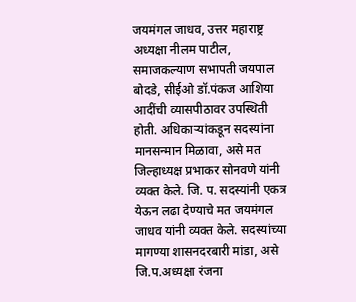जयमंगल जाधव, उत्तर महाराष्ट्र अध्यक्षा नीलम पाटील, समाजकल्याण सभापती जयपाल बोदडे, सीईओ डॉ.पंकज आशिया आदींची व्यासपीठावर उपस्थिती होती. अधिकाऱ्यांकडून सदस्यांना मानसन्मान मिळावा, असे मत जिल्हाध्यक्ष प्रभाकर सोनवणे यांनी व्यक्त केले. जि. प. सदस्यांनी एकत्र येऊन लढा देण्याचे मत जयमंगल जाधव यांनी व्यक्त केले. सदस्यांच्या मागण्या शासनदरबारी मांडा, असे जि.प.अध्यक्षा रंजना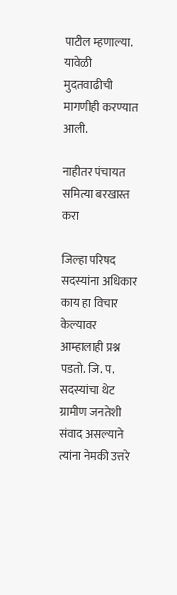पाटील म्हणाल्या. यावेळी मुदतवाढीची मागणीही करण्यात आली.

नाहीतर पंचायत समित्या बरखास्त करा

जिल्हा परिषद सदस्यांना अधिकार काय हा विचार केल्यावर आम्हालाही प्रश्न पडतो. जि. प. सदस्यांचा थेट ग्रामीण जनतेशी संवाद असल्याने त्यांना नेमकी उत्तरे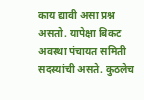काय द्यावी असा प्रश्न असतो. यापेक्षा बिकट अवस्था पंचायत समिती सदस्यांची असते. कुठलेच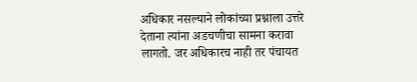अधिकार नसल्याने लोकांच्या प्रश्नाला उत्तरे देताना त्यांना अडचणीचा सामना करावा लागतो. जर अधिकारच नाही तर पंचायत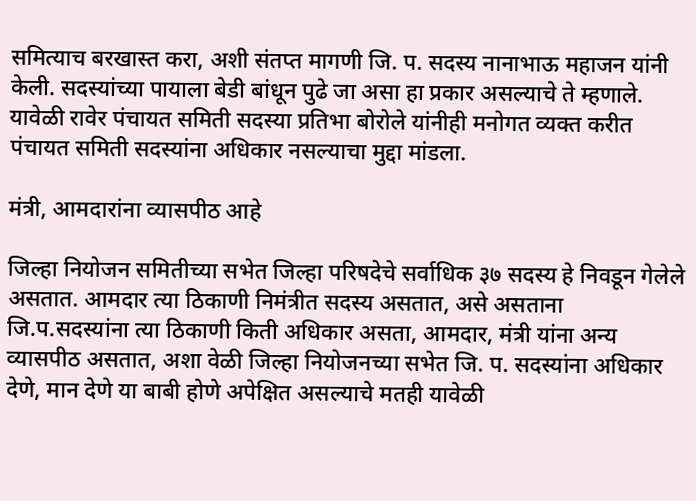समित्याच बरखास्त करा, अशी संतप्त मागणी जि. प. सदस्य नानाभाऊ महाजन यांनी केली. सदस्यांच्या पायाला बेडी बांधून पुढे जा असा हा प्रकार असल्याचे ते म्हणाले. यावेळी रावेर पंचायत समिती सदस्या प्रतिभा बोरोले यांनीही मनोगत व्यक्त करीत पंचायत समिती सदस्यांना अधिकार नसल्याचा मुद्दा मांडला.

मंत्री, आमदारांना व्यासपीठ आहे

जिल्हा नियोजन समितीच्या सभेत जिल्हा परिषदेचे सर्वाधिक ३७ सदस्य हे निवडून गेलेले असतात. आमदार त्या ठिकाणी निमंत्रीत सदस्य असतात, असे असताना जि.प.सदस्यांना त्या ठिकाणी किती अधिकार असता, आमदार, मंत्री यांना अन्य व्यासपीठ असतात, अशा वेळी जिल्हा नियोजनच्या सभेत जि. प. सदस्यांना अधिकार देणे, मान देणे या बाबी होणे अपेक्षित असल्याचे मतही यावेळी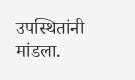उपस्थितांनी मांडला.